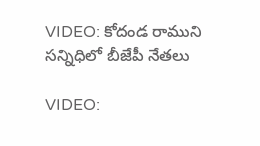VIDEO: కోదండ రాముని సన్నిధిలో బీజేపీ నేతలు

VIDEO: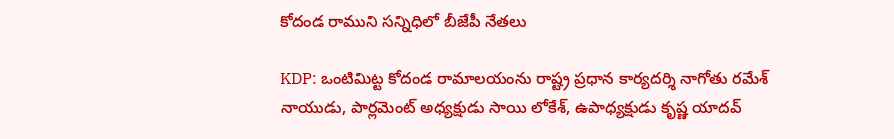కోదండ రాముని సన్నిధిలో బీజేపీ నేతలు

KDP: ఒంటిమిట్ట కోదండ రామాలయంను రాష్ట్ర ప్రధాన కార్యదర్శి నాగోతు రమేశ్ నాయుడు, పార్లమెంట్ అధ్యక్షుడు సాయి లోకేశ్, ఉపాధ్యక్షుడు కృష్ణ యాదవ్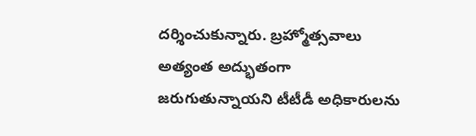దర్శించుకున్నారు. బ్రహ్మోత్సవాలు అత్యంత అద్భుతంగా జరుగుతున్నాయని టీటీడీ అధికారులను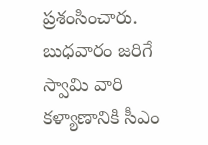ప్రశంసించారు. బుధవారం జరిగే స్వామి వారి కళ్యాణానికి సీఎం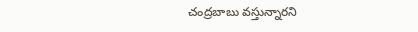చంద్రబాబు వస్తున్నారని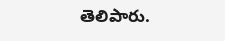తెలిపారు.